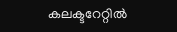കലക്ടറേറ്റിൽ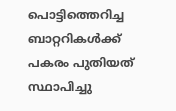പൊട്ടിത്തെറിച്ച ബാറ്ററികള്‍ക്ക് പകരം പുതിയത് സ്ഥാപിച്ചു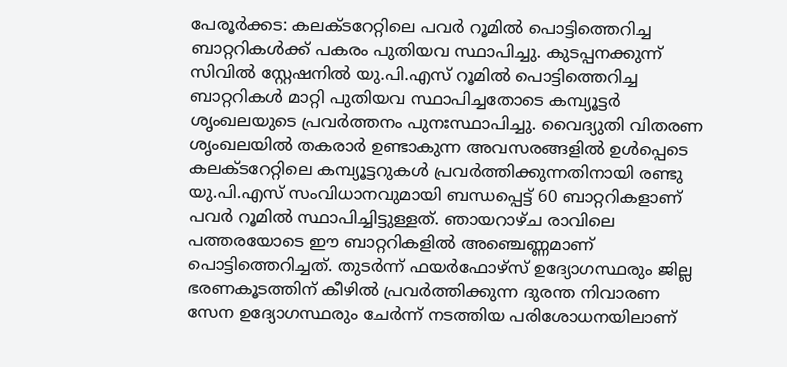പേരൂര്‍ക്കട: കലക്ടറേറ്റിലെ പവര്‍ റൂമില്‍ പൊട്ടിത്തെറിച്ച ബാറ്ററികള്‍ക്ക് പകരം പുതിയവ സ്ഥാപിച്ചു. കുടപ്പനക്കുന്ന് സിവില്‍ സ്റ്റേഷനില്‍ യു.പി.എസ് റൂമില്‍ പൊട്ടിത്തെറിച്ച ബാറ്ററികള്‍ മാറ്റി പുതിയവ സ്ഥാപിച്ചതോടെ കമ്പ്യൂട്ടര്‍ ശൃംഖലയുടെ പ്രവര്‍ത്തനം പുനഃസ്ഥാപിച്ചു. വൈദ്യുതി വിതരണ ശൃംഖലയില്‍ തകരാര്‍ ഉണ്ടാകുന്ന അവസരങ്ങളില്‍ ഉള്‍പ്പെടെ കലക്ടറേറ്റിലെ കമ്പ്യൂട്ടറുകള്‍ പ്രവര്‍ത്തിക്കുന്നതിനായി രണ്ടു യു.പി.എസ് സംവിധാനവുമായി ബന്ധപ്പെട്ട് 60 ബാറ്ററികളാണ് പവര്‍ റൂമില്‍ സ്ഥാപിച്ചിട്ടുള്ളത്. ഞായറാഴ്ച രാവിലെ പത്തരയോടെ ഈ ബാറ്ററികളില്‍ അഞ്ചെണ്ണമാണ് പൊട്ടിത്തെറിച്ചത്. തുടര്‍ന്ന് ഫയര്‍ഫോഴ്സ് ഉദ്യോഗസ്ഥരും ജില്ല ഭരണകൂടത്തിന് കീഴില്‍ പ്രവര്‍ത്തിക്കുന്ന ദുരന്ത നിവാരണ സേന ഉദ്യോഗസ്ഥരും ചേര്‍ന്ന് നടത്തിയ പരിശോധനയിലാണ്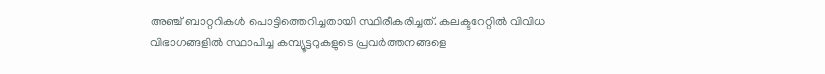അഞ്ച് ബാറ്ററികള്‍ പൊട്ടിത്തെറിച്ചതായി സ്ഥിരീകരിച്ചത്. കലക്ടറേറ്റില്‍ വിവിധ വിഭാഗങ്ങളില്‍ സ്ഥാപിച്ച കമ്പ്യൂട്ടറുകളുടെ പ്രവര്‍ത്തനങ്ങളെ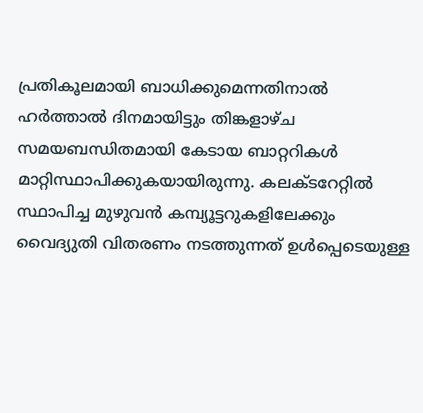പ്രതികൂലമായി ബാധിക്കുമെന്നതിനാല്‍ ഹര്‍ത്താല്‍ ദിനമായിട്ടും തിങ്കളാഴ്ച സമയബന്ധിതമായി കേടായ ബാറ്ററികള്‍ മാറ്റിസ്ഥാപിക്കുകയായിരുന്നു. കലക്ടറേറ്റില്‍ സ്ഥാപിച്ച മുഴുവന്‍ കമ്പ്യൂട്ടറുകളിലേക്കും വൈദ്യുതി വിതരണം നടത്തുന്നത് ഉള്‍പ്പെടെയുള്ള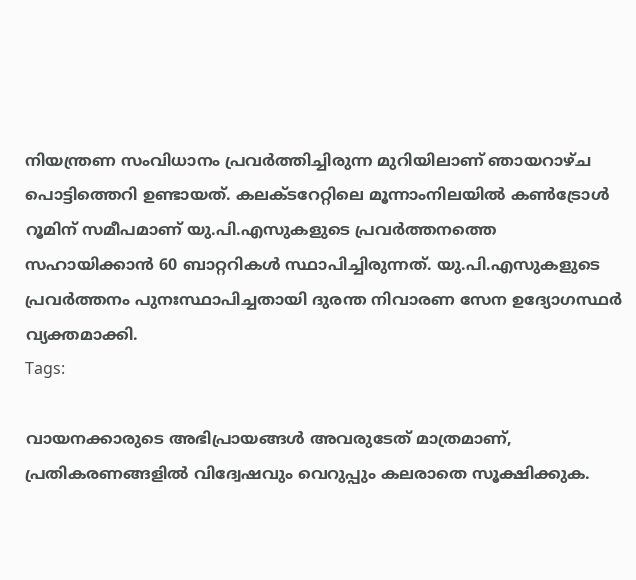നിയന്ത്രണ സംവിധാനം പ്രവര്‍ത്തിച്ചിരുന്ന മുറിയിലാണ് ഞായറാഴ്ച പൊട്ടിത്തെറി ഉണ്ടായത്. കലക്ടറേറ്റിലെ മൂന്നാംനിലയില്‍ കണ്‍ട്രോള്‍ റൂമിന് സമീപമാണ് യു.പി.എസുകളുടെ പ്രവര്‍ത്തനത്തെ സഹായിക്കാൻ 60 ബാറ്ററികള്‍ സ്ഥാപിച്ചിരുന്നത്. യു.പി.എസുകളുടെ പ്രവര്‍ത്തനം പുനഃസ്ഥാപിച്ചതായി ദുരന്ത നിവാരണ സേന ഉദ്യോഗസ്ഥര്‍ വ്യക്തമാക്കി.
Tags:

വായനക്കാരുടെ അഭിപ്രായങ്ങള്‍ അവരുടേത് മാത്രമാണ്, പ്രതികരണങ്ങളിൽ വിദ്വേഷവും വെറുപ്പും കലരാതെ സൂക്ഷിക്കുക.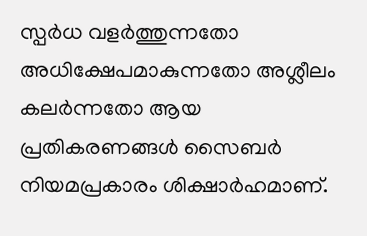സ്പർധ വളർത്തുന്നതോ അധിക്ഷേപമാകുന്നതോ അശ്ലീലം കലർന്നതോ ആയ പ്രതികരണങ്ങൾ സൈബർ നിയമപ്രകാരം ശിക്ഷാർഹമാണ്.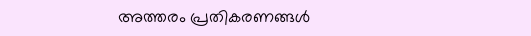അത്തരം പ്രതികരണങ്ങൾ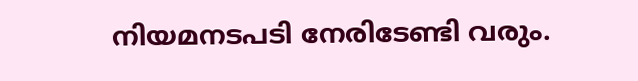നിയമനടപടി നേരിടേണ്ടി വരും.